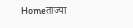Homeताज्या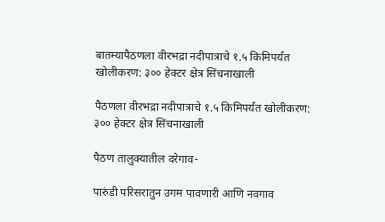बातम्यापैठणला वीरभद्रा नदीपात्राचे १.५ किमिपर्यंत खोलीकरण: ३०० हेक्टर क्षेत्र सिंचनाखाली

पैठणला वीरभद्रा नदीपात्राचे १.५ किमिपर्यंत खोलीकरण: ३०० हेक्टर क्षेत्र सिंचनाखाली

पैठण तालुक्यातील दरेगाव-

पारुंडी परिसरातुन उगम पावणारी आणि नवगाव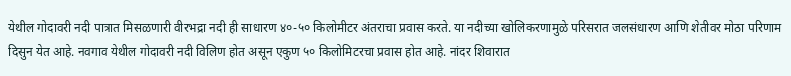येथील गोदावरी नदी पात्रात मिसळणारी वीरभद्रा नदी ही साधारण ४०-५० किलोमीटर अंतराचा प्रवास करते. या नदीच्या खोलिकरणामुळे परिसरात जलसंधारण आणि शेतीवर मोठा परिणाम दिसुन येत आहे. नवगाव येथील गोदावरी नदी विलिण होत असून एकुण ५० किलोमिटरचा प्रवास होत आहे. नांदर शिवारात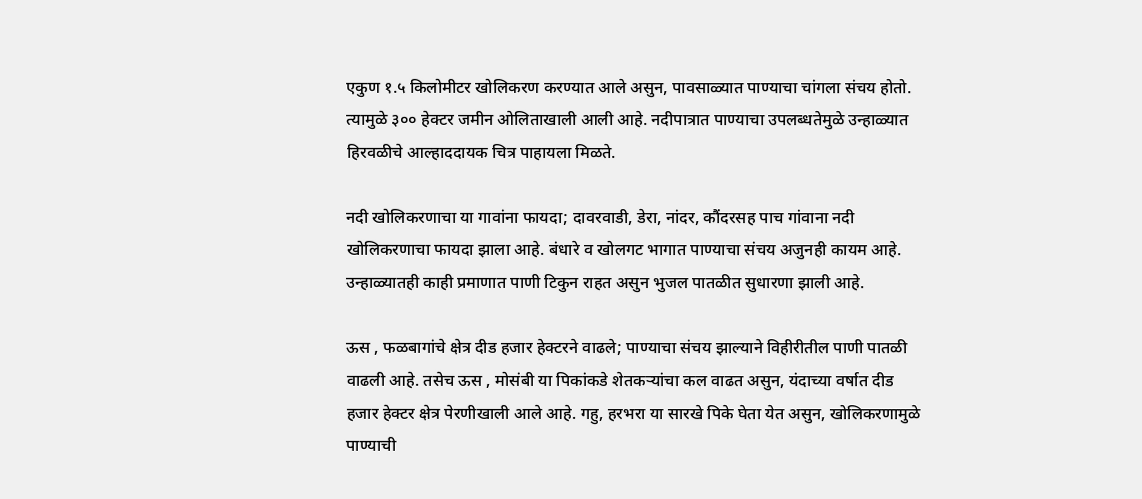एकुण १.५ किलोमीटर खोलिकरण करण्यात आले असुन, पावसाळ्यात पाण्याचा चांगला संचय होतो. त्यामुळे ३०० हेक्टर जमीन ओलिताखाली आली आहे. नदीपात्रात पाण्याचा उपलब्धतेमुळे उन्हाळ्यात हिरवळीचे आल्हाददायक चित्र पाहायला मिळते.

नदी खोलिकरणाचा या गावांना फायदा; दावरवाडी, डेरा, नांदर, कौंदरसह पाच गांवाना नदी खोलिकरणाचा फायदा झाला आहे. बंधारे व खोलगट भागात पाण्याचा संचय अजुनही कायम आहे. उन्हाळ्यातही काही प्रमाणात पाणी टिकुन राहत असुन भुजल पातळीत सुधारणा झाली आहे.

ऊस , फळबागांचे क्षेत्र दीड हजार हेक्टरने वाढले; पाण्याचा संचय झाल्याने विहीरीतील पाणी पातळी वाढली आहे. तसेच ऊस , मोसंबी या पिकांकडे शेतकऱ्यांचा कल वाढत असुन, यंदाच्या वर्षात दीड हजार हेक्टर क्षेत्र पेरणीखाली आले आहे. गहु, हरभरा या सारखे पिके घेता येत असुन, खोलिकरणामुळे पाण्याची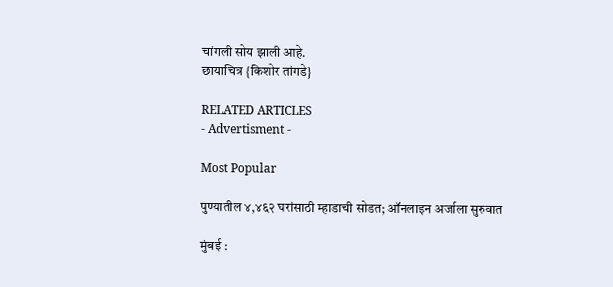चांगली सोय झाली आहे.
छायाचित्र {किशोर तांगडे}

RELATED ARTICLES
- Advertisment -

Most Popular

पुण्यातील ४,४६२ घरांसाठी म्हाडाची सोडत; ऑनलाइन अर्जाला सुरुवात

मुंबई :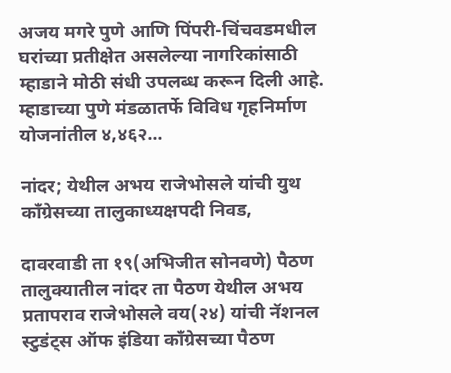अजय मगरे पुणे आणि पिंपरी-चिंचवडमधील घरांच्या प्रतीक्षेत असलेल्या नागरिकांसाठी म्हाडाने मोठी संधी उपलब्ध करून दिली आहे. म्हाडाच्या पुणे मंडळातर्फे विविध गृहनिर्माण योजनांतील ४,४६२...

नांदर; येथील अभय राजेभोसले यांची युथ काँग्रेसच्या तालुकाध्यक्षपदी निवड,

दावरवाडी ता १९(अभिजीत सोनवणे) पैठण तालुक्यातील नांदर ता पैठण येथील अभय प्रतापराव राजेभोसले वय(२४) यांची नॅशनल स्टुडंट्स ऑफ इंडिया काँग्रेसच्या पैठण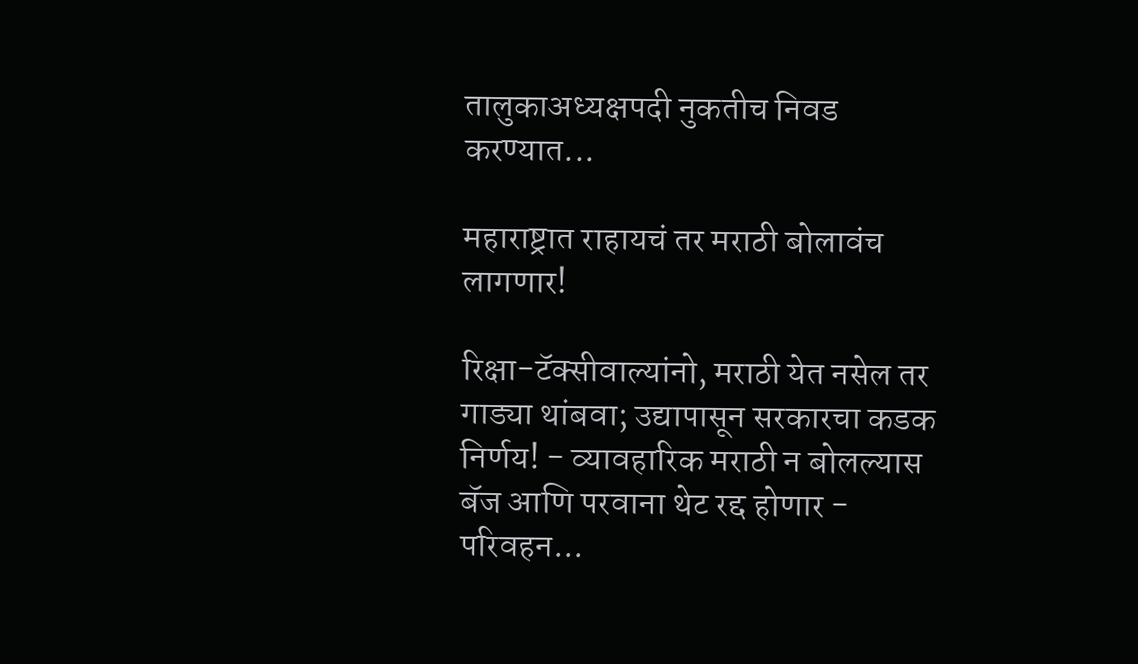तालुकाअध्यक्षपदी नुकतीच निवड करण्यात...

महाराष्ट्रात राहायचं तर मराठी बोलावंच लागणार!

रिक्षा-टॅक्सीवाल्यांनो, मराठी येत नसेल तर गाड्या थांबवा; उद्यापासून सरकारचा कडक निर्णय! - व्यावहारिक मराठी न बोलल्यास बॅज आणि परवाना थेट रद्द होणार - परिवहन...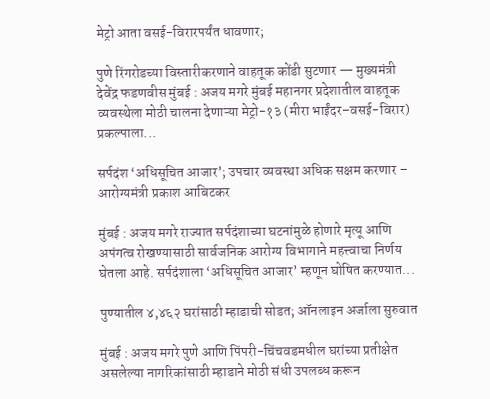मेट्रो आता वसई-विरारपर्यंत धावणार;

पुणे रिंगरोडच्या विस्तारीकरणाने वाहतूक कोंडी सुटणार — मुख्यमंत्री देवेंद्र फडणवीस मुंबई : अजय मगरे मुंबई महानगर प्रदेशातील वाहतूक व्यवस्थेला मोठी चालना देणाऱ्या मेट्रो-१३ (मीरा भाईंदर–वसई-विरार) प्रकल्पाला...

सर्पदंश ‘अधिसूचित आजार’; उपचार व्यवस्था अधिक सक्षम करणार – आरोग्यमंत्री प्रकाश आबिटकर

मुंबई : अजय मगरे राज्यात सर्पदंशाच्या घटनांमुळे होणारे मृत्यू आणि अपंगत्व रोखण्यासाठी सार्वजनिक आरोग्य विभागाने महत्त्वाचा निर्णय घेतला आहे. सर्पदंशाला ‘अधिसूचित आजार’ म्हणून घोषित करण्यात...

पुण्यातील ४,४६२ घरांसाठी म्हाडाची सोडत; ऑनलाइन अर्जाला सुरुवात

मुंबई : अजय मगरे पुणे आणि पिंपरी-चिंचवडमधील घरांच्या प्रतीक्षेत असलेल्या नागरिकांसाठी म्हाडाने मोठी संधी उपलब्ध करून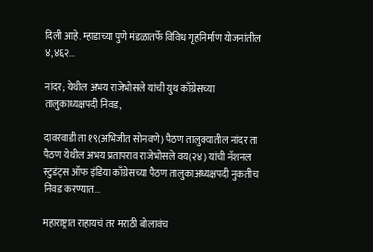दिली आहे. म्हाडाच्या पुणे मंडळातर्फे विविध गृहनिर्माण योजनांतील ४,४६२...

नांदर; येथील अभय राजेभोसले यांची युथ काँग्रेसच्या तालुकाध्यक्षपदी निवड,

दावरवाडी ता १९(अभिजीत सोनवणे) पैठण तालुक्यातील नांदर ता पैठण येथील अभय प्रतापराव राजेभोसले वय(२४) यांची नॅशनल स्टुडंट्स ऑफ इंडिया काँग्रेसच्या पैठण तालुकाअध्यक्षपदी नुकतीच निवड करण्यात...

महाराष्ट्रात राहायचं तर मराठी बोलावंच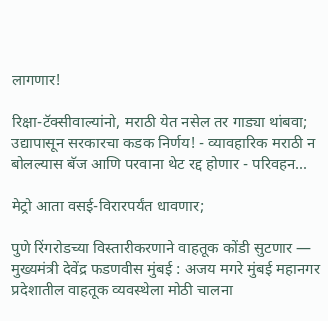लागणार!

रिक्षा-टॅक्सीवाल्यांनो, मराठी येत नसेल तर गाड्या थांबवा; उद्यापासून सरकारचा कडक निर्णय! - व्यावहारिक मराठी न बोलल्यास बॅज आणि परवाना थेट रद्द होणार - परिवहन...

मेट्रो आता वसई-विरारपर्यंत धावणार;

पुणे रिंगरोडच्या विस्तारीकरणाने वाहतूक कोंडी सुटणार — मुख्यमंत्री देवेंद्र फडणवीस मुंबई : अजय मगरे मुंबई महानगर प्रदेशातील वाहतूक व्यवस्थेला मोठी चालना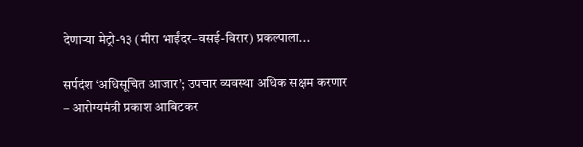देणाऱ्या मेट्रो-१३ (मीरा भाईंदर–वसई-विरार) प्रकल्पाला...

सर्पदंश ‘अधिसूचित आजार’; उपचार व्यवस्था अधिक सक्षम करणार – आरोग्यमंत्री प्रकाश आबिटकर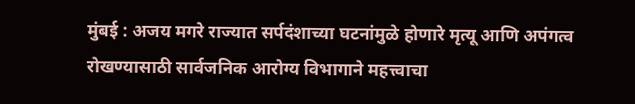मुंबई : अजय मगरे राज्यात सर्पदंशाच्या घटनांमुळे होणारे मृत्यू आणि अपंगत्व रोखण्यासाठी सार्वजनिक आरोग्य विभागाने महत्त्वाचा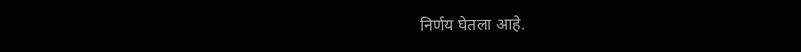निर्णय घेतला आहे.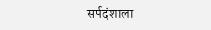सर्पदंशाला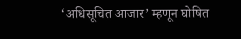‘अधिसूचित आजार’ म्हणून घोषित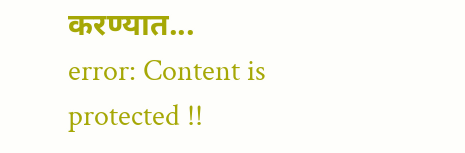करण्यात...
error: Content is protected !!